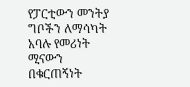የፓርቲውን መንትያ ግቦችን ለማሳካት አባሉ የመሪነት ሚናውን በቁርጠኝነት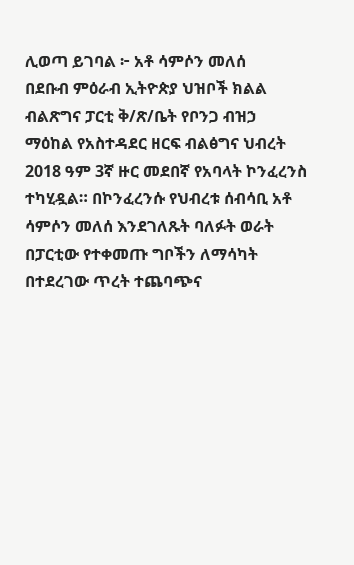ሊወጣ ይገባል ፦ አቶ ሳምሶን መለሰ
በደቡብ ምዕራብ ኢትዮጵያ ህዝቦች ክልል ብልጽግና ፓርቲ ቅ/ጽ/ቤት የቦንጋ ብዝኃ ማዕከል የአስተዳደር ዘርፍ ብልፅግና ህብረት 2018 ዓም 3ኛ ዙር መደበኛ የአባላት ኮንፈረንስ ተካሂዷል። በኮንፈረንሱ የህብረቱ ሰብሳቢ አቶ ሳምሶን መለሰ እንደገለጹት ባለፉት ወራት በፓርቲው የተቀመጡ ግቦችን ለማሳካት በተደረገው ጥረት ተጨባጭና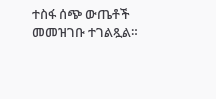ተስፋ ሰጭ ውጤቶች መመዝገቡ ተገልጿል።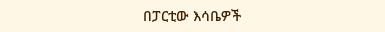በፓርቲው እሳቤዎች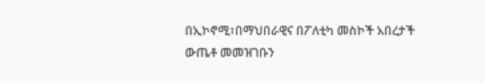በኢኮኖሚ፣በማህበራዊና በፖለቲካ መስኮች አበረታች ውጤቶ መመዝገቡን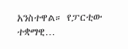አንስተዋል። የፓርቲው ተቋማዊ…